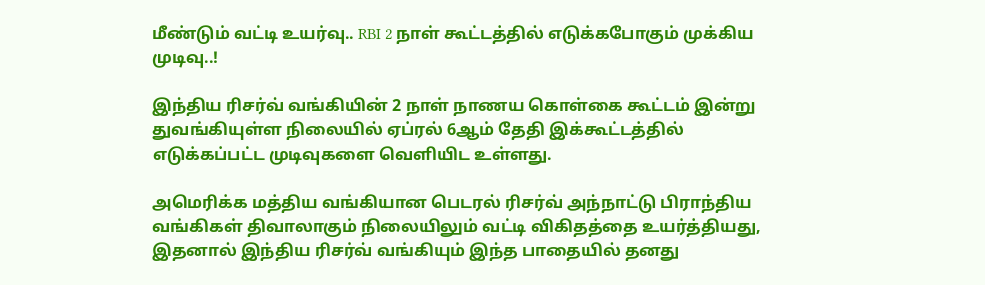மீண்டும் வட்டி உயர்வு.. RBI 2 நாள் கூட்டத்தில் எடுக்கபோகும் முக்கிய முடிவு..!

இந்திய ரிசர்வ் வங்கியின் 2 நாள் நாணய கொள்கை கூட்டம் இன்று துவங்கியுள்ள நிலையில் ஏப்ரல் 6ஆம் தேதி இக்கூட்டத்தில் எடுக்கப்பட்ட முடிவுகளை வெளியிட உள்ளது.

அமெரிக்க மத்திய வங்கியான பெடரல் ரிசர்வ் அந்நாட்டு பிராந்திய வங்கிகள் திவாலாகும் நிலையிலும் வட்டி விகிதத்தை உயர்த்தியது, இதனால் இந்திய ரிசர்வ் வங்கியும் இந்த பாதையில் தனது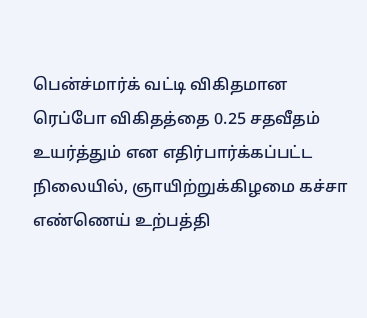பென்ச்மார்க் வட்டி விகிதமான ரெப்போ விகிதத்தை 0.25 சதவீதம் உயர்த்தும் என எதிர்பார்க்கப்பட்ட நிலையில், ஞாயிற்றுக்கிழமை கச்சா எண்ணெய் உற்பத்தி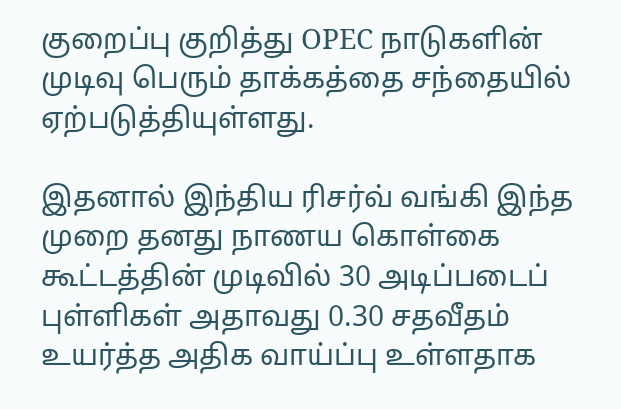குறைப்பு குறித்து OPEC நாடுகளின் முடிவு பெரும் தாக்கத்தை சந்தையில் ஏற்படுத்தியுள்ளது.

இதனால் இந்திய ரிசர்வ் வங்கி இந்த முறை தனது நாணய கொள்கை கூட்டத்தின் முடிவில் 30 அடிப்படைப் புள்ளிகள் அதாவது 0.30 சதவீதம் உயர்த்த அதிக வாய்ப்பு உள்ளதாக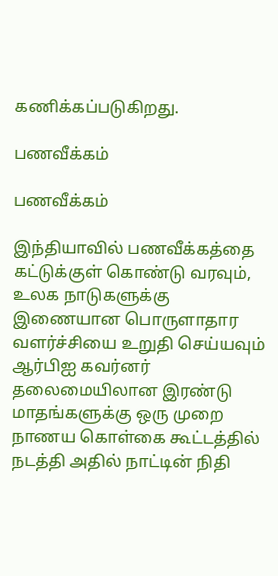கணிக்கப்படுகிறது.

பணவீக்கம்

பணவீக்கம்

இந்தியாவில் பணவீக்கத்தை கட்டுக்குள் கொண்டு வரவும், உலக நாடுகளுக்கு இணையான பொருளாதார வளர்ச்சியை உறுதி செய்யவும் ஆர்பிஐ கவர்னர் தலைமையிலான இரண்டு மாதங்களுக்கு ஒரு முறை நாணய கொள்கை கூட்டத்தில் நடத்தி அதில் நாட்டின் நிதி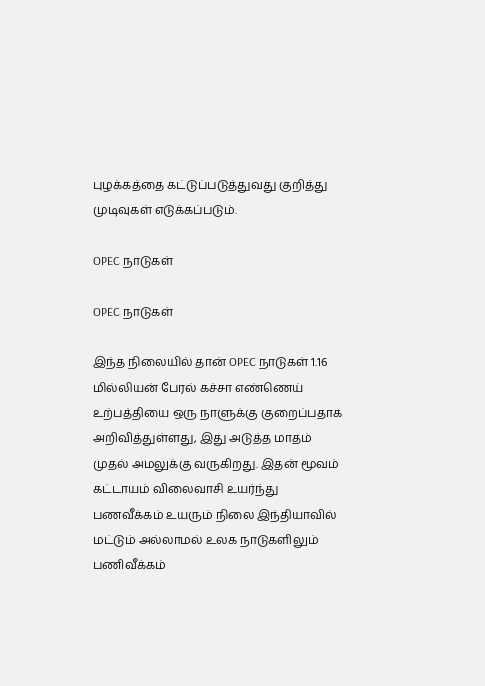புழக்கத்தை கட்டுப்படுத்துவது குறித்து முடிவுகள் எடுக்கப்படும்.

OPEC நாடுகள்

OPEC நாடுகள்

இந்த நிலையில் தான் OPEC நாடுகள் 1.16 மில்லியன் பேரல் கச்சா எண்ணெய் உற்பத்தியை ஒரு நாளுக்கு குறைப்பதாக அறிவித்துள்ளது, இது அடுத்த மாதம் முதல் அமலுக்கு வருகிறது. இதன் மூவம் கட்டாயம் விலைவாசி உயர்ந்து பணவீக்கம் உயரும் நிலை இந்தியாவில் மட்டும் அல்லாமல் உலக நாடுகளிலும் பணிவீக்கம்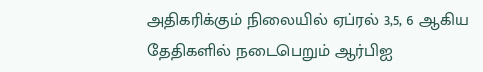அதிகரிக்கும் நிலையில் ஏப்ரல் 3,5, 6 ஆகிய தேதிகளில் நடைபெறும் ஆர்பிஐ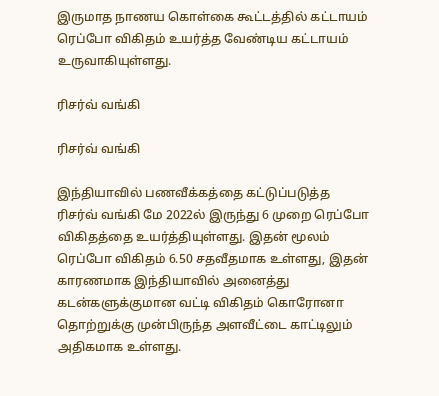இருமாத நாணய கொள்கை கூட்டத்தில் கட்டாயம் ரெப்போ விகிதம் உயர்த்த வேண்டிய கட்டாயம் உருவாகியுள்ளது.

ரிசர்வ் வங்கி

ரிசர்வ் வங்கி

இந்தியாவில் பணவீக்கத்தை கட்டுப்படுத்த ரிசர்வ் வங்கி மே 2022ல் இருந்து 6 முறை ரெப்போ விகிதத்தை உயர்த்தியுள்ளது. இதன் மூலம் ரெப்போ விகிதம் 6.50 சதவீதமாக உள்ளது, இதன் காரணமாக இந்தியாவில் அனைத்து கடன்களுக்குமான வட்டி விகிதம் கொரோனா தொற்றுக்கு முன்பிருந்த அளவீட்டை காட்டிலும் அதிகமாக உள்ளது.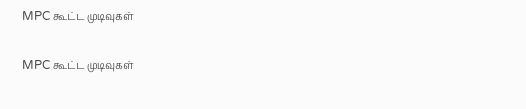MPC கூட்ட முடிவுகள்

MPC கூட்ட முடிவுகள்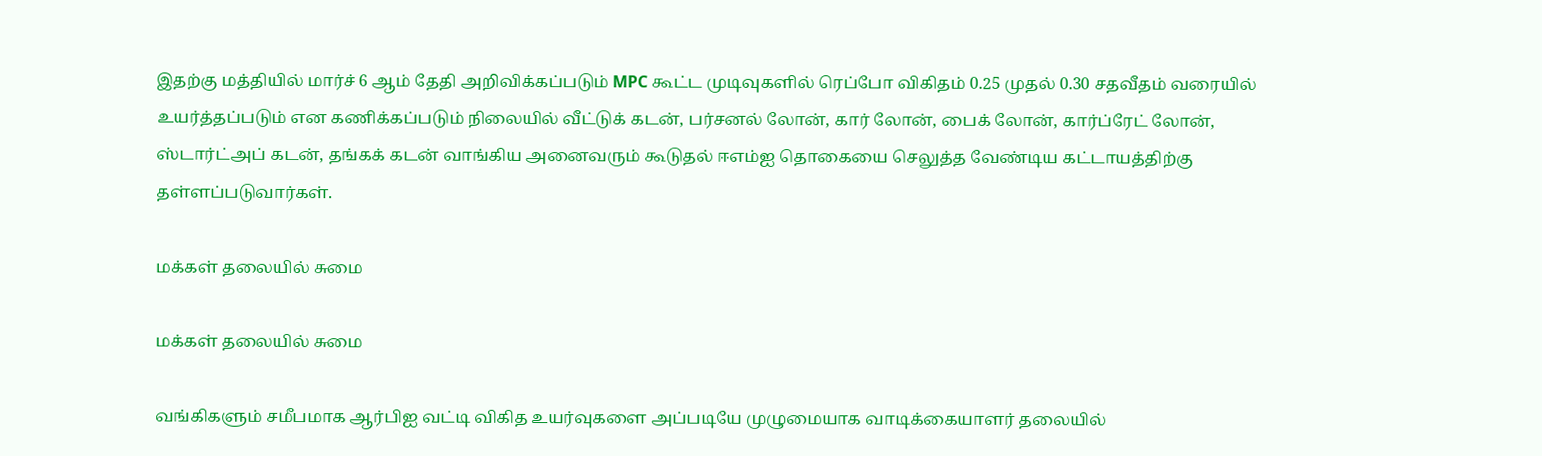இதற்கு மத்தியில் மார்ச் 6 ஆம் தேதி அறிவிக்கப்படும் MPC கூட்ட முடிவுகளில் ரெப்போ விகிதம் 0.25 முதல் 0.30 சதவீதம் வரையில் உயர்த்தப்படும் என கணிக்கப்படும் நிலையில் வீட்டுக் கடன், பர்சனல் லோன், கார் லோன், பைக் லோன், கார்ப்ரேட் லோன், ஸ்டார்ட்அப் கடன், தங்கக் கடன் வாங்கிய அனைவரும் கூடுதல் ஈஎம்ஐ தொகையை செலுத்த வேண்டிய கட்டாயத்திற்கு தள்ளப்படுவார்கள்.

மக்கள் தலையில் சுமை

மக்கள் தலையில் சுமை

வங்கிகளும் சமீபமாக ஆர்பிஐ வட்டி விகித உயர்வுகளை அப்படியே முழுமையாக வாடிக்கையாளர் தலையில்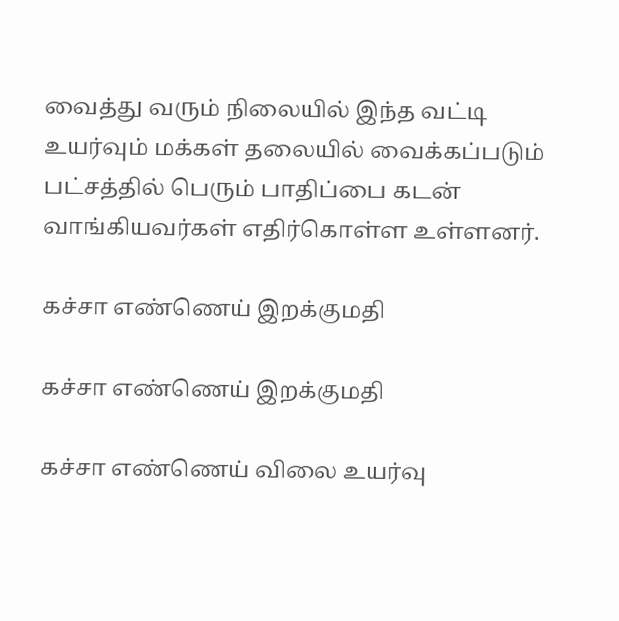வைத்து வரும் நிலையில் இந்த வட்டி உயர்வும் மக்கள் தலையில் வைக்கப்படும் பட்சத்தில் பெரும் பாதிப்பை கடன் வாங்கியவர்கள் எதிர்கொள்ள உள்ளனர்.

கச்சா எண்ணெய் இறக்குமதி

கச்சா எண்ணெய் இறக்குமதி

கச்சா எண்ணெய் விலை உயர்வு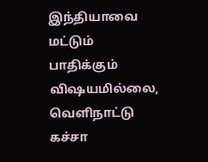இந்தியாவை மட்டும் பாதிக்கும் விஷயமில்லை, வெளிநாட்டு கச்சா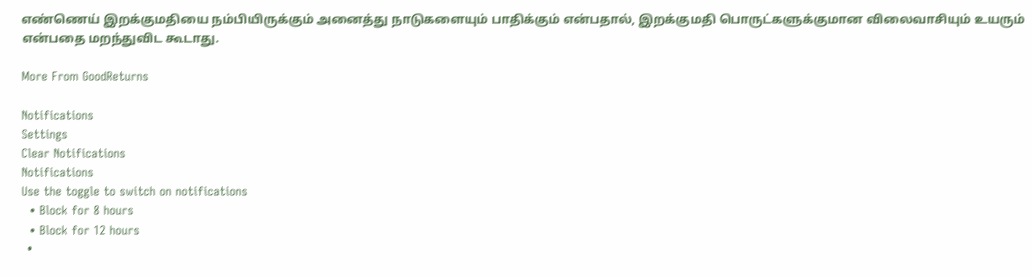எண்ணெய் இறக்குமதியை நம்பியிருக்கும் அனைத்து நாடுகளையும் பாதிக்கும் என்பதால், இறக்குமதி பொருட்களுக்குமான விலைவாசியும் உயரும் என்பதை மறந்துவிட கூடாது.

More From GoodReturns

Notifications
Settings
Clear Notifications
Notifications
Use the toggle to switch on notifications
  • Block for 8 hours
  • Block for 12 hours
  •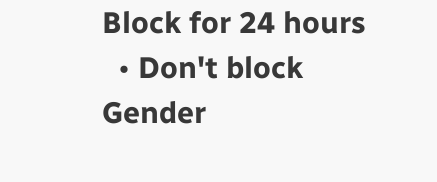Block for 24 hours
  • Don't block
Gender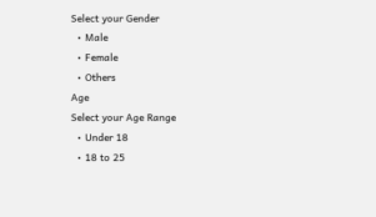Select your Gender
  • Male
  • Female
  • Others
Age
Select your Age Range
  • Under 18
  • 18 to 25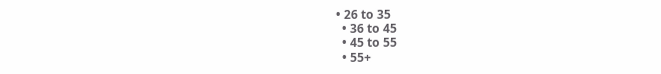• 26 to 35
  • 36 to 45
  • 45 to 55
  • 55+